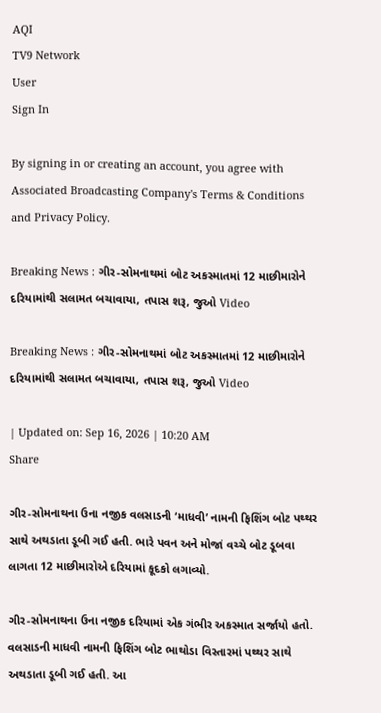AQI
TV9 Network
User
Sign In

By signing in or creating an account, you agree with Associated Broadcasting Company's Terms & Conditions and Privacy Policy.

Breaking News : ગીર-સોમનાથમાં બોટ અકસ્માતમાં 12 માછીમારોને દરિયામાંથી સલામત બચાવાયા, તપાસ શરૂ, જુઓ Video

Breaking News : ગીર-સોમનાથમાં બોટ અકસ્માતમાં 12 માછીમારોને દરિયામાંથી સલામત બચાવાયા, તપાસ શરૂ, જુઓ Video

| Updated on: Sep 16, 2026 | 10:20 AM
Share

ગીર-સોમનાથના ઉના નજીક વલસાડની ‘માધવી’ નામની ફિશિંગ બોટ પથ્થર સાથે અથડાતા ડૂબી ગઈ હતી. ભારે પવન અને મોજાં વચ્ચે બોટ ડૂબવા લાગતા 12 માછીમારોએ દરિયામાં કૂદકો લગાવ્યો.

ગીર-સોમનાથના ઉના નજીક દરિયામાં એક ગંભીર અકસ્માત સર્જાયો હતો. વલસાડની માધવી નામની ફિશિંગ બોટ ભાથોડા વિસ્તારમાં પથ્થર સાથે અથડાતા ડૂબી ગઈ હતી. આ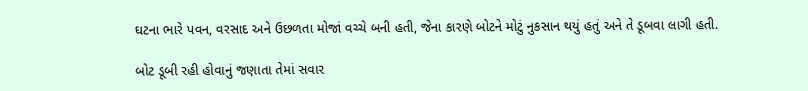ઘટના ભારે પવન, વરસાદ અને ઉછળતા મોજાં વચ્ચે બની હતી, જેના કારણે બોટને મોટું નુકસાન થયું હતું અને તે ડૂબવા લાગી હતી.

બોટ ડૂબી રહી હોવાનું જણાતા તેમાં સવાર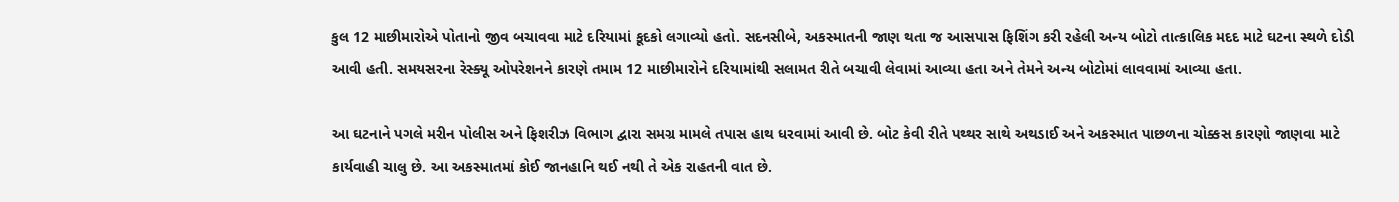કુલ 12 માછીમારોએ પોતાનો જીવ બચાવવા માટે દરિયામાં કૂદકો લગાવ્યો હતો. સદનસીબે, અકસ્માતની જાણ થતા જ આસપાસ ફિશિંગ કરી રહેલી અન્ય બોટો તાત્કાલિક મદદ માટે ઘટના સ્થળે દોડી આવી હતી. સમયસરના રેસ્ક્યૂ ઓપરેશનને કારણે તમામ 12 માછીમારોને દરિયામાંથી સલામત રીતે બચાવી લેવામાં આવ્યા હતા અને તેમને અન્ય બોટોમાં લાવવામાં આવ્યા હતા.

આ ઘટનાને પગલે મરીન પોલીસ અને ફિશરીઝ વિભાગ દ્વારા સમગ્ર મામલે તપાસ હાથ ધરવામાં આવી છે. બોટ કેવી રીતે પથ્થર સાથે અથડાઈ અને અકસ્માત પાછળના ચોક્કસ કારણો જાણવા માટે કાર્યવાહી ચાલુ છે. આ અકસ્માતમાં કોઈ જાનહાનિ થઈ નથી તે એક રાહતની વાત છે.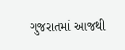ગુજરાતમાં આજથી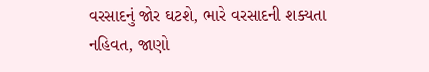વરસાદનું જોર ઘટશે, ભારે વરસાદની શક્યતા નહિવત, જાણો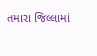તમારા જિલ્લામાં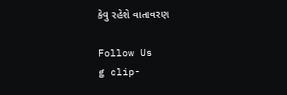કેવુ રહેશે વાતાવરણ

Follow Us
g clip-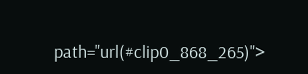path="url(#clip0_868_265)">